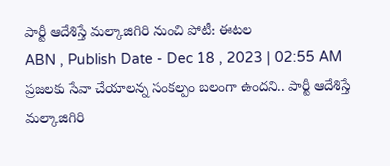పార్టీ ఆదేశిస్తే మల్కాజిగిరి నుంచి పోటీ: ఈటల
ABN , Publish Date - Dec 18 , 2023 | 02:55 AM
ప్రజలకు సేవా చేయాలన్న సంకల్పం బలంగా ఉందని.. పార్టీ ఆదేశిస్తే మల్కాజిగిరి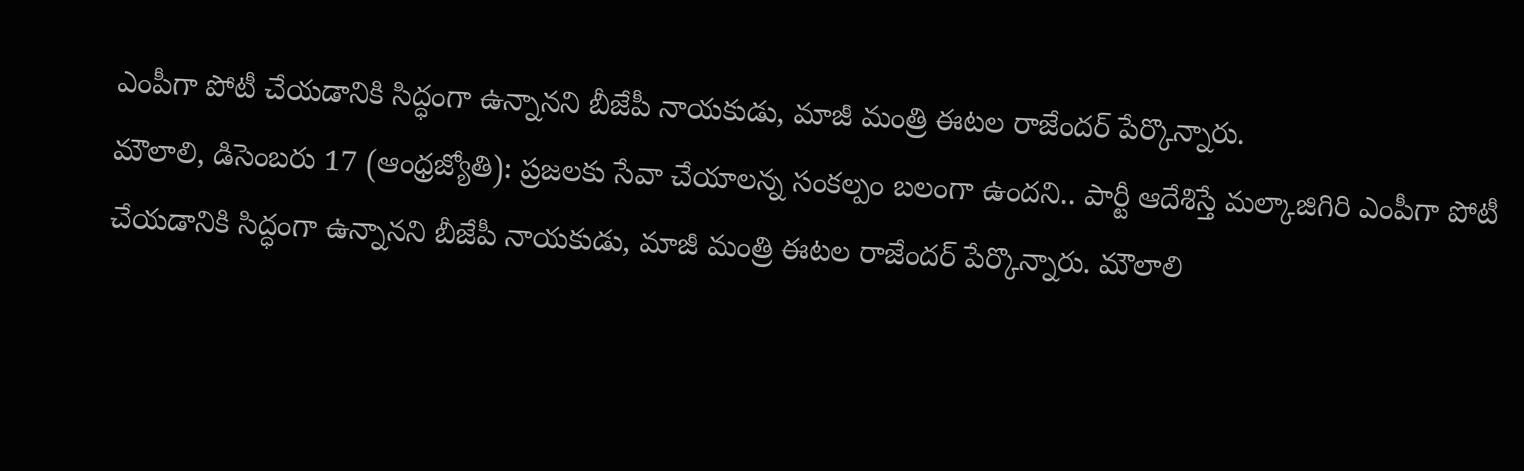ఎంపీగా పోటీ చేయడానికి సిద్ధంగా ఉన్నానని బీజేపీ నాయకుడు, మాజీ మంత్రి ఈటల రాజేందర్ పేర్కొన్నారు.
మౌలాలి, డిసెంబరు 17 (ఆంధ్రజ్యోతి): ప్రజలకు సేవా చేయాలన్న సంకల్పం బలంగా ఉందని.. పార్టీ ఆదేశిస్తే మల్కాజిగిరి ఎంపీగా పోటీ చేయడానికి సిద్ధంగా ఉన్నానని బీజేపీ నాయకుడు, మాజీ మంత్రి ఈటల రాజేందర్ పేర్కొన్నారు. మౌలాలి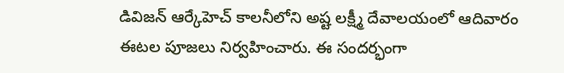డివిజన్ ఆర్కేహెచ్ కాలనీలోని అష్ట లక్ష్మీ దేవాలయంలో ఆదివారం ఈటల పూజలు నిర్వహించారు. ఈ సందర్భంగా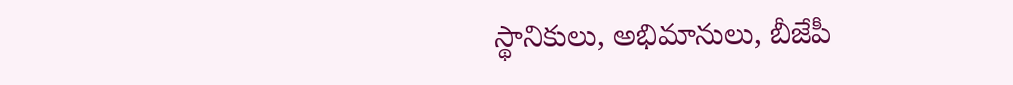స్థానికులు, అభిమానులు, బీజేపీ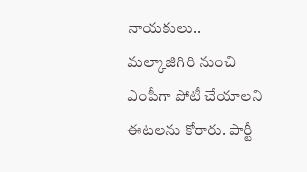నాయకులు.. మల్కాజిగిరి నుంచి ఎంపీగా పోటీ చేయాలని ఈటలను కోరారు. పార్టీ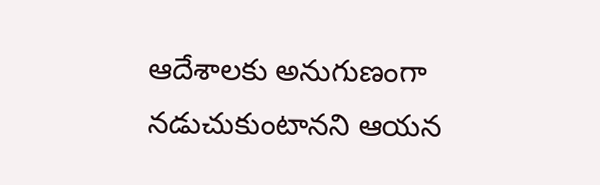ఆదేశాలకు అనుగుణంగా నడుచుకుంటానని ఆయన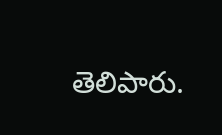తెలిపారు.